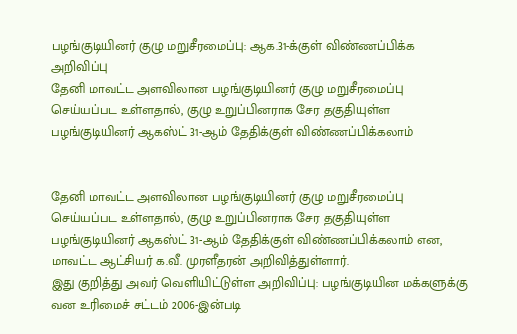பழங்குடியினர் குழு மறுசீரமைப்பு: ஆக.31-க்குள் விண்ணப்பிக்க அறிவிப்பு
தேனி மாவட்ட அளவிலான பழங்குடியினர் குழு மறுசீரமைப்பு செய்யப்பட உள்ளதால், குழு உறுப்பினராக சேர தகுதியுள்ள பழங்குடியினர் ஆகஸ்ட் 31-ஆம் தேதிக்குள் விண்ணப்பிக்கலாம்


தேனி மாவட்ட அளவிலான பழங்குடியினர் குழு மறுசீரமைப்பு செய்யப்பட உள்ளதால், குழு உறுப்பினராக சேர தகுதியுள்ள பழங்குடியினர் ஆகஸ்ட் 31-ஆம் தேதிக்குள் விண்ணப்பிக்கலாம் என, மாவட்ட ஆட்சியர் க.வீ. முரளீதரன் அறிவித்துள்ளார்.
இது குறித்து அவர் வெளியிட்டுள்ள அறிவிப்பு: பழங்குடியின மக்களுக்கு வன உரிமைச் சட்டம் 2006-இன்படி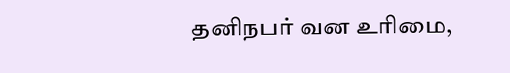தனிநபர் வன உரிமை,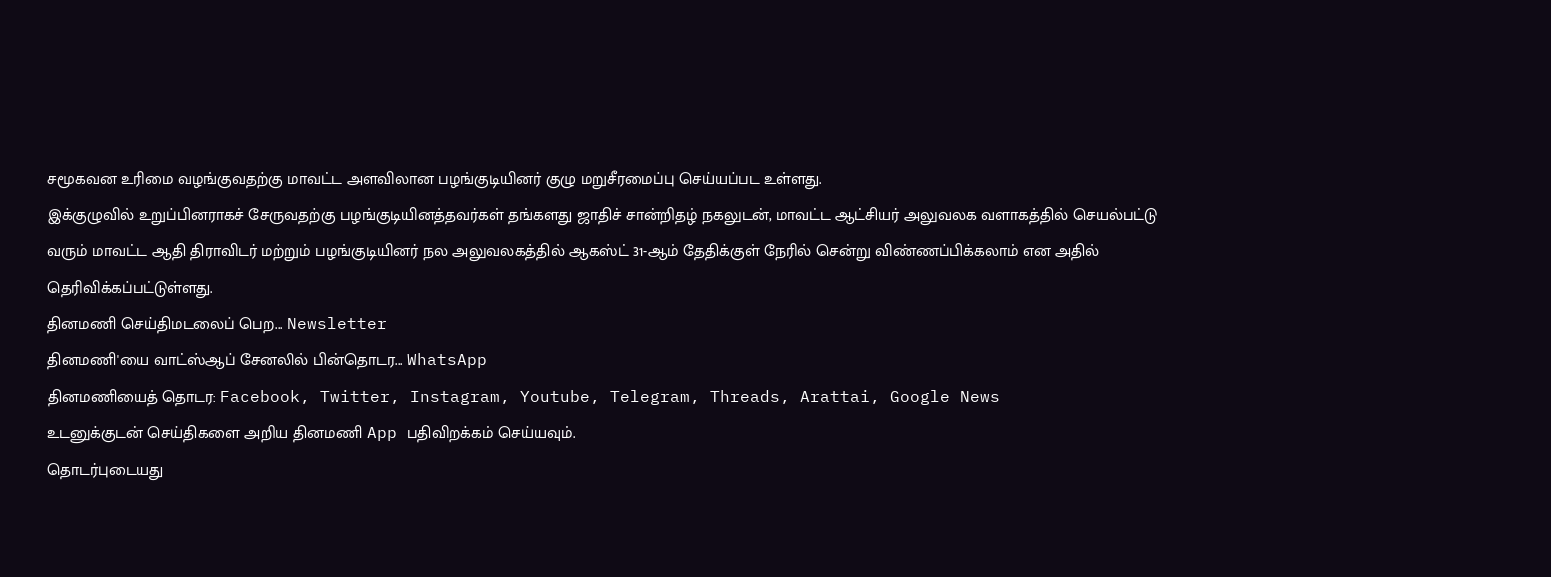சமூகவன உரிமை வழங்குவதற்கு மாவட்ட அளவிலான பழங்குடியினர் குழு மறுசீரமைப்பு செய்யப்பட உள்ளது.
இக்குழுவில் உறுப்பினராகச் சேருவதற்கு பழங்குடியினத்தவர்கள் தங்களது ஜாதிச் சான்றிதழ் நகலுடன், மாவட்ட ஆட்சியர் அலுவலக வளாகத்தில் செயல்பட்டு வரும் மாவட்ட ஆதி திராவிடர் மற்றும் பழங்குடியினர் நல அலுவலகத்தில் ஆகஸ்ட் 31-ஆம் தேதிக்குள் நேரில் சென்று விண்ணப்பிக்கலாம் என அதில் தெரிவிக்கப்பட்டுள்ளது.
தினமணி செய்திமடலைப் பெற... Newsletter
தினமணி'யை வாட்ஸ்ஆப் சேனலில் பின்தொடர... WhatsApp
தினமணியைத் தொடர: Facebook, Twitter, Instagram, Youtube, Telegram, Threads, Arattai, Google News
உடனுக்குடன் செய்திகளை அறிய தினமணி App பதிவிறக்கம் செய்யவும்.
தொடர்புடையது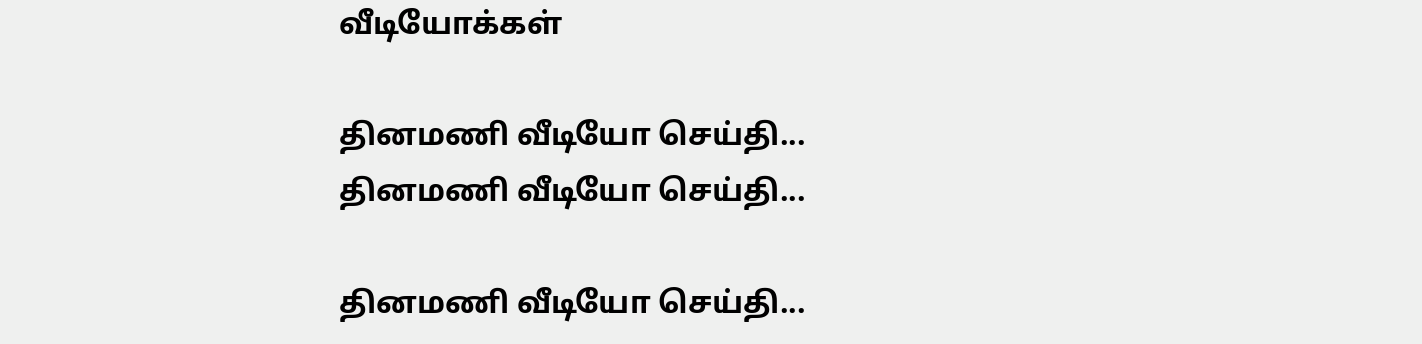வீடியோக்கள்

தினமணி வீடியோ செய்தி...
தினமணி வீடியோ செய்தி...

தினமணி வீடியோ செய்தி...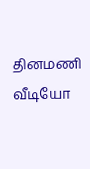தினமணி வீடியோ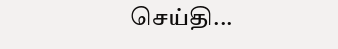செய்தி...